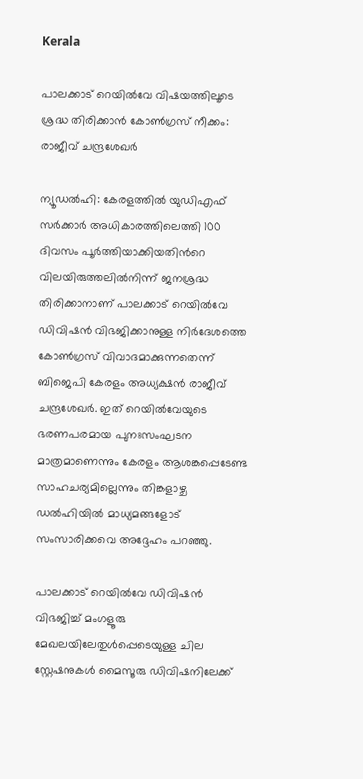Kerala

പാലക്കാട് റെയിൽവേ വിഷയത്തിലൂടെ ശ്രദ്ധ തിരിക്കാൻ കോൺഗ്രസ് നീക്കം: രാജീവ് ചന്ദ്രശേഖർ

ന്യൂഡൽഹി: കേരളത്തിൽ യുഡിഎഫ് സർക്കാർ അധികാരത്തിലെത്തി 100 ദിവസം പൂർത്തിയാക്കിയതിന്‍റെ വിലയിരുത്തലിൽനിന്ന് ജനശ്രദ്ധ തിരിക്കാനാണ് പാലക്കാട് റെയിൽവേ ഡിവിഷൻ വിഭജിക്കാനുള്ള നിർദേശത്തെ കോൺഗ്രസ് വിവാദമാക്കുന്നതെന്ന് ബിജെപി കേരളം അധ്യക്ഷൻ രാജീവ് ചന്ദ്രശേഖർ. ഇത് റെയിൽവേയുടെ ഭരണപരമായ പുനഃസംഘടന മാത്രമാണെന്നും കേരളം ആശങ്കപ്പെടേണ്ട സാഹചര്യമില്ലെന്നും തിങ്കളാഴ്ച ഡൽഹിയിൽ മാധ്യമങ്ങളോട് സംസാരിക്കവെ അദ്ദേഹം പറഞ്ഞു.

പാലക്കാട് റെയിൽവേ ഡിവിഷൻ വിഭജിച്ച് മംഗളൂരു മേഖലയിലേതുൾപ്പെടെയുള്ള ചില സ്റ്റേഷനുകൾ മൈസൂരു ഡിവിഷനിലേക്ക്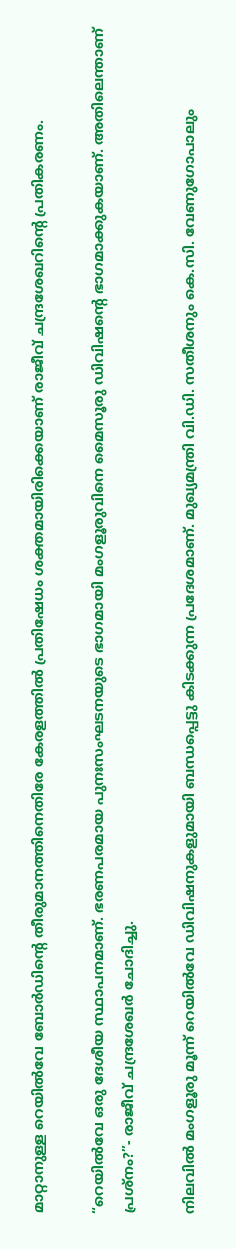മാറ്റാനുള്ള റെയിൽവേ ബോർഡിന്‍റെ തീരുമാനത്തിനെതിരേ കേരളത്തിൽ പ്രതിഷേധം ശക്തമായിരിക്കെയാണ് രാജീവ് ചന്ദ്രശേഖറിന്‍റെ പ്രതികരണം.

“റെയിൽവേ ഒരു ദേശീയ സ്ഥാപനമാണ്. ഭരണപരമായ പുനഃസംഘടനയുടെ ഭാഗമായി മംഗളൂരുവിനെ മൈസൂരു ഡിവിഷന്‍റെ ഭാഗമാക്കുകയാണ്. അതിലെന്താണ് പ്രശ്നം?”- രാജീവ് ചന്ദ്രശേഖർ ചോദിച്ചു.

നിലവിൽ മംഗളൂരു മൂന്ന് റെയിൽവേ ഡിവിഷനുകളുമായി ബന്ധപ്പെട്ടു കിടക്കുന്ന പ്രദേശമാണ്. മുഖ്യമന്ത്രി വി.ഡി. സതീശനും കെ.സി. വേണുഗോപാലും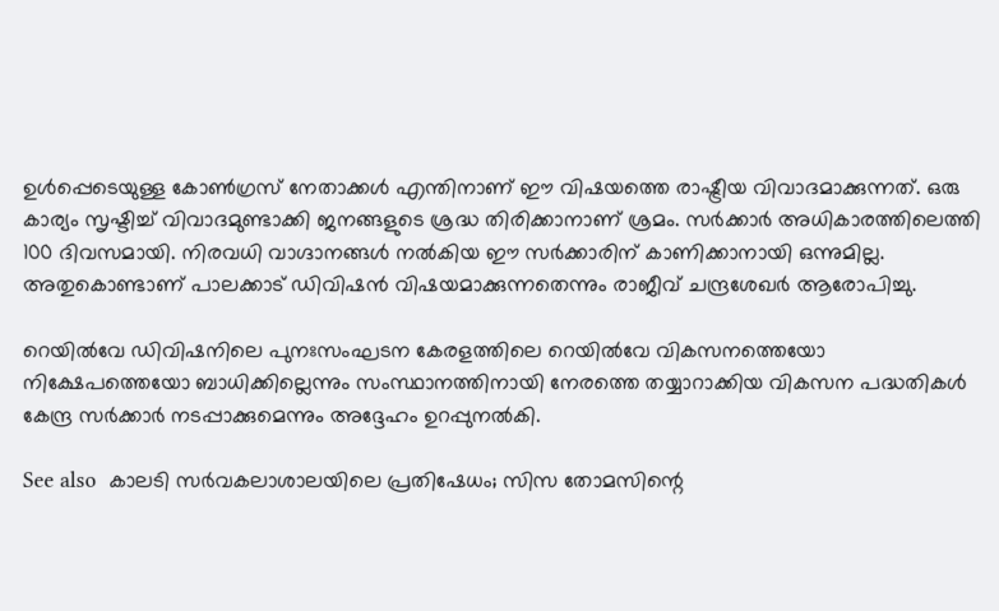ഉൾപ്പെടെയുള്ള കോൺഗ്രസ് നേതാക്കൾ എന്തിനാണ് ഈ വിഷയത്തെ രാഷ്ട്രീയ വിവാദമാക്കുന്നത്. ഒരു കാര്യം സൃഷ്ടിച്ച് വിവാദമുണ്ടാക്കി ജനങ്ങളുടെ ശ്രദ്ധ തിരിക്കാനാണ് ശ്രമം. സർക്കാർ അധികാരത്തിലെത്തി 100 ദിവസമായി. നിരവധി വാഗ്ദാനങ്ങൾ നൽകിയ ഈ സർക്കാരിന് കാണിക്കാനായി ഒന്നുമില്ല. അതുകൊണ്ടാണ് പാലക്കാട് ഡിവിഷൻ വിഷയമാക്കുന്നതെന്നും രാജീവ് ചന്ദ്രശേഖർ ആരോപിച്ചു.

റെയിൽവേ ഡിവിഷനിലെ പുനഃസംഘടന കേരളത്തിലെ റെയിൽവേ വികസനത്തെയോ നിക്ഷേപത്തെയോ ബാധിക്കില്ലെന്നും സംസ്ഥാനത്തിനായി നേരത്തെ തയ്യാറാക്കിയ വികസന പദ്ധതികൾ കേന്ദ്ര സർക്കാർ നടപ്പാക്കുമെന്നും അദ്ദേഹം ഉറപ്പുനൽകി.

See also  കാലടി സര്‍വകലാശാലയിലെ പ്രതിഷേധം; സിസ തോമസിന്റെ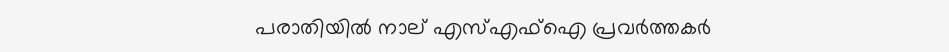പരാതിയിൽ നാല് എസ്എഫ്‌ഐ പ്രവര്‍ത്തകര്‍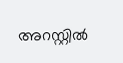അറസ്റ്റില്‍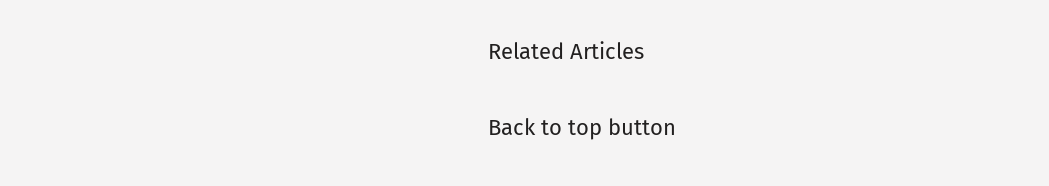Related Articles

Back to top button